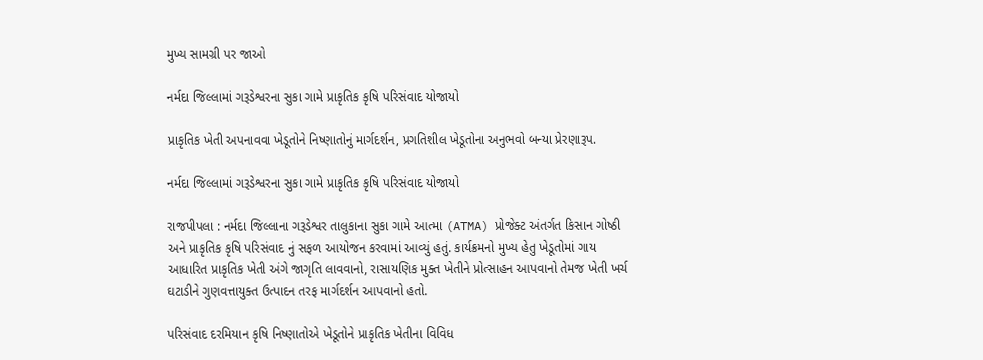મુખ્ય સામગ્રી પર જાઓ

નર્મદા જિલ્લામાં ગરૂડેશ્વરના સુકા ગામે પ્રાકૃતિક કૃષિ પરિસંવાદ યોજાયો

પ્રાકૃતિક ખેતી અપનાવવા ખેડૂતોને નિષ્ણાતોનું માર્ગદર્શન, પ્રગતિશીલ ખેડૂતોના અનુભવો બન્યા પ્રેરણારૂપ.

નર્મદા જિલ્લામાં ગરૂડેશ્વરના સુકા ગામે પ્રાકૃતિક કૃષિ પરિસંવાદ યોજાયો

રાજપીપલા : નર્મદા જિલ્લાના ગરૂડેશ્વર તાલુકાના સુકા ગામે આત્મા (ATMA) પ્રોજેક્ટ અંતર્ગત કિસાન ગોષ્ઠી અને પ્રાકૃતિક કૃષિ પરિસંવાદ નું સફળ આયોજન કરવામાં આવ્યું હતું. કાર્યક્રમનો મુખ્ય હેતુ ખેડૂતોમાં ગાય આધારિત પ્રાકૃતિક ખેતી અંગે જાગૃતિ લાવવાનો, રાસાયણિક મુક્ત ખેતીને પ્રોત્સાહન આપવાનો તેમજ ખેતી ખર્ચ ઘટાડીને ગુણવત્તાયુક્ત ઉત્પાદન તરફ માર્ગદર્શન આપવાનો હતો.

પરિસંવાદ દરમિયાન કૃષિ નિષ્ણાતોએ ખેડૂતોને પ્રાકૃતિક ખેતીના વિવિધ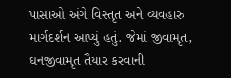પાસાઓ અંગે વિસ્તૃત અને વ્યવહારુ માર્ગદર્શન આપ્યું હતું. જેમાં જીવામૃત, ઘનજીવામૃત તૈયાર કરવાની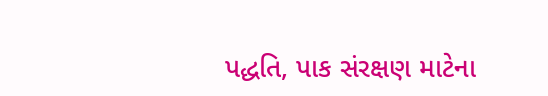પદ્ધતિ, પાક સંરક્ષણ માટેના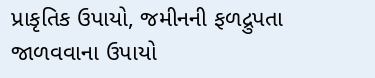પ્રાકૃતિક ઉપાયો, જમીનની ફળદ્રુપતા જાળવવાના ઉપાયો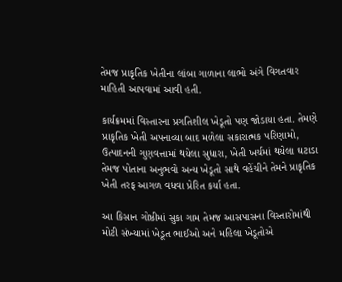તેમજ પ્રાકૃતિક ખેતીના લાંબા ગાળાના લાભો અંગે વિગતવાર માહિતી આપવામાં આવી હતી.

કાર્યક્રમમાં વિસ્તારના પ્રગતિશીલ ખેડૂતો પણ જોડાયા હતા. તેમણે પ્રાકૃતિક ખેતી અપનાવ્યા બાદ મળેલા સકારાત્મક પરિણામો, ઉત્પાદનની ગુણવત્તામાં થયેલા સુધારા, ખેતી ખર્ચમાં થયેલા ઘટાડા તેમજ પોતાના અનુભવો અન્ય ખેડૂતો સાથે વહેંચીને તેમને પ્રાકૃતિક ખેતી તરફ આગળ વધવા પ્રેરિત કર્યા હતા.

આ કિસાન ગોષ્ઠીમાં સુકા ગામ તેમજ આસપાસના વિસ્તારોમાંથી મોટી સંખ્યામાં ખેડૂત ભાઈઓ અને મહિલા ખેડૂતોએ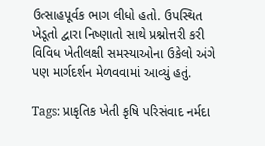ઉત્સાહપૂર્વક ભાગ લીધો હતો. ઉપસ્થિત ખેડૂતો દ્વારા નિષ્ણાતો સાથે પ્રશ્નોત્તરી કરી વિવિધ ખેતીલક્ષી સમસ્યાઓના ઉકેલો અંગે પણ માર્ગદર્શન મેળવવામાં આવ્યું હતું.

Tags: પ્રાકૃતિક ખેતી કૃષિ પરિસંવાદ નર્મદા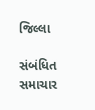જિલ્લા

સંબંધિત સમાચાર